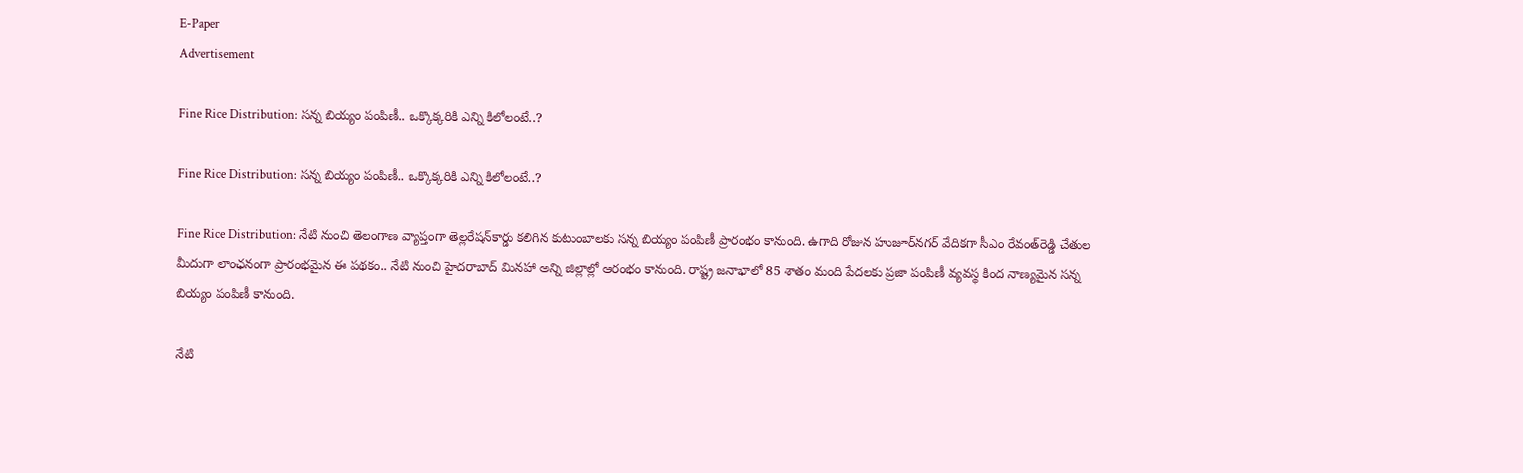E-Paper
Advertisement

Fine Rice Distribution: సన్న బియ్యం పంపిణీ.. ఒక్కొక్కరికి ఎన్ని కిలోలంటే..?

Fine Rice Distribution: సన్న బియ్యం పంపిణీ.. ఒక్కొక్కరికి ఎన్ని కిలోలంటే..?

Fine Rice Distribution: నేటి నుంచి తెలంగాణ వ్యాప్తంగా తెల్లరేషన్‌కార్డు కలిగిన కుటుంబాలకు సన్న బియ్యం పంపిణీ ప్రారంభం కానుంది. ఉగాది రోజున హుజూర్‌నగర్ వేదికగా సీఎం రేవంత్‌రెడ్డి చేతుల మీదుగా లాంఛనంగా ప్రారంభమైన ఈ పథకం.. నేటి నుంచి హైదరాబాద్‌ మినహా అన్ని జిల్లాల్లో ఆరంభం కానుంది. రాష్ట్ర జనాభాలో 85 శాతం మంది పేదలకు ప్రజా పంపిణీ వ్యవస్థ కింద నాణ్యమైన సన్న బియ్యం పంపిణీ కానుంది.

నేటి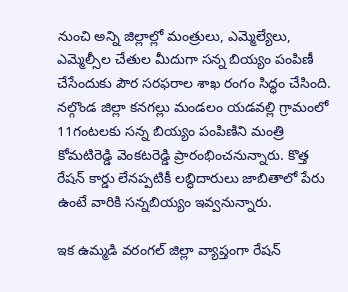నుంచి అన్ని జిల్లాల్లో మంత్రులు, ఎమ్మెల్యేలు, ఎమ్మెల్సీల చేతుల మీదుగా సన్న బియ్యం పంపిణీ చేసేందుకు పౌర సరఫరాల శాఖ రంగం సిద్ధం చేసింది. నల్గొండ జిల్లా కనగల్లు మండలం యడవల్లి గ్రామంలో 11గంటలకు సన్న బియ్యం పంపిణిని మంత్రి కోమటిరెడ్డి వెంకటరెడ్డి ప్రారంభించనున్నారు. కొత్త రేషన్ కార్డు లేనప్పటికీ లబ్ధిదారులు జాబితాలో పేరు ఉంటే వారికి సన్నబియ్యం ఇవ్వనున్నారు.

ఇక ఉమ్మడి వరంగల్ జిల్లా వ్యాప్తంగా రేషన్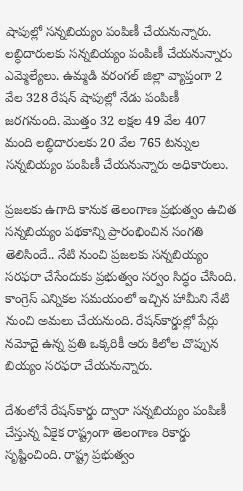షాపుల్లో సన్నబియ్యం పంపిణీ చేయనున్నారు. లబ్ధిదారులకు సన్నబియ్యం పంపిణీ చేయనున్నారు ఎమ్మెల్యేలు. ఉమ్మడి వరంగల్ జిల్లా వ్యాప్తంగా 2 వేల 328 రేషన్ షాపుల్లో నేడు పంపిణీ జరగనుంది. మొత్తం 32 లక్షల 49 వేల 407 మంది లబ్ధిదారులకు 20 వేల 765 టన్నుల సన్నబియ్యం పంపిణీ చేయనున్నారు అధికారులు.

ప్రజలకు ఉగాది కానుక తెలంగాణ ప్రభుత్వం ఉచిత సన్నబియ్యం పథకాన్ని ప్రారంభించిన సంగతి తెలిసిందే.. నేటి నుంచి ప్రజలకు సన్నబియ్యం సరఫరా చేసేందుకు ప్రభుత్వం సర్వం సిద్ధం చేసింది. కాంగ్రెస్‌ ఎన్నికల సమయంలో ఇచ్చిన హామీని నేటి నుంచి అమలు చేయనుంది. రేషన్‌కార్డుల్లో పేర్లు నమోదై ఉన్న ప్రతి ఒక్కరికీ ఆరు కిలోల చొప్పున బియ్యం సరఫరా చేయనున్నారు.

దేశంలోనే రేషన్‌కార్డు ద్వారా సన్నబియ్యం పంపిణీ చేస్తున్న ఏకైక రాష్ట్రంగా తెలంగాణ రికార్డు సృష్టించింది. రాష్ట్ర ప్రభుత్వం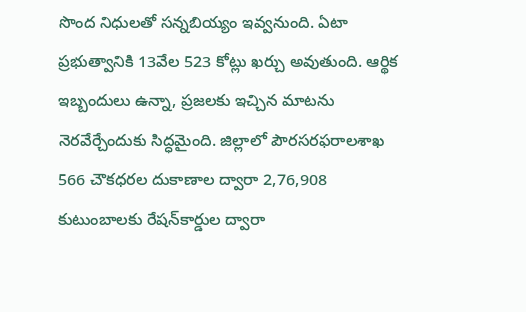సొంద నిధులతో సన్నబియ్యం ఇవ్వనుంది. ఏటా ప్రభుత్వానికి 13వేల 523 కోట్లు ఖర్చు అవుతుంది. ఆర్థిక ఇబ్బందులు ఉన్నా, ప్రజలకు ఇచ్చిన మాటను నెరవేర్చేందుకు సిద్ధమైంది. జిల్లాలో పౌరసరఫరాలశాఖ 566 చౌకధరల దుకాణాల ద్వారా 2,76,908 కుటుంబాలకు రేషన్‌కార్డుల ద్వారా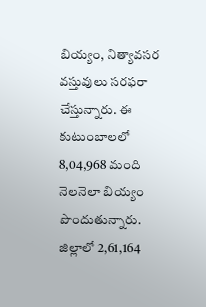బియ్యం, నిత్యావసర వస్తువులు సరఫరా చేస్తున్నారు. ఈ కుటుంబాలలో 8,04,968 మంది నెలనెలా బియ్యం పొందుతున్నారు. జిల్లాలో 2,61,164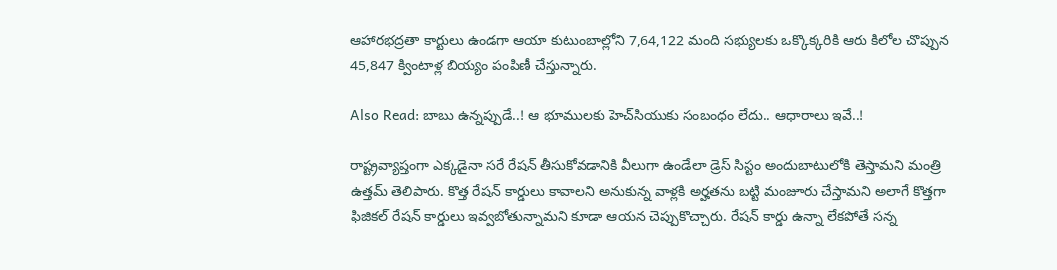ఆహారభద్రతా కార్టులు ఉండగా ఆయా కుటుంబాల్లోని 7,64,122 మంది సభ్యులకు ఒక్కొక్కరికి ఆరు కిలోల చొప్పున 45,847 క్వింటాళ్ల బియ్యం పంపిణీ చేస్తున్నారు.

Also Read: బాబు ఉన్నప్పుడే..! ఆ భూములకు హెచ్‌సియుకు సంబంధం లేదు.. ఆధారాలు ఇవే..!

రాష్ట్రవ్యాప్తంగా ఎక్కడైనా సరే రేషన్ తీసుకోవడానికి వీలుగా ఉండేలా డ్రెస్ సిస్టం అందుబాటులోకి తెస్తామని మంత్రి ఉత్తమ్ తెలిపారు. కొత్త రేషన్ కార్డులు కావాలని అనుకున్న వాళ్లకి అర్హతను బట్టి మంజూరు చేస్తామని అలాగే కొత్తగా ఫిజికల్ రేషన్ కార్డులు ఇవ్వబోతున్నామని కూడా ఆయన చెప్పుకొచ్చారు. రేషన్ కార్డు ఉన్నా లేకపోతే సన్న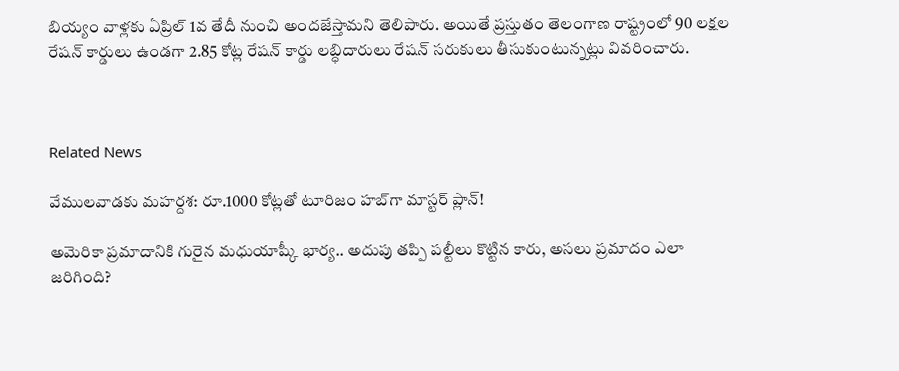బియ్యం వాళ్లకు ఏప్రిల్ 1వ తేదీ నుంచి అందజేస్తామని తెలిపారు. అయితే ప్రస్తుతం తెలంగాణ రాష్ట్రంలో 90 లక్షల రేషన్ కార్డులు ఉండగా 2.85 కోట్ల రేషన్ కార్డు లబ్ధిదారులు రేషన్ సరుకులు తీసుకుంటున్నట్లు వివరించారు.



Related News

వేములవాడకు మహర్దశ: రూ.1000 కోట్లతో టూరిజం హబ్‌గా మాస్టర్ ప్లాన్!

అమెరికా ప్రమాదానికి గురైన మధుయాష్కీ భార్య.. అదుపు తప్పి పల్టీలు కొట్టిన కారు, అసలు ప్రమాదం ఎలా జరిగింది?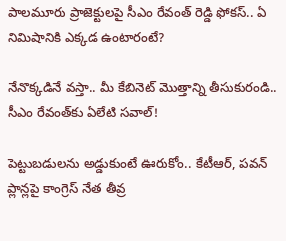పాలమూరు ప్రాజెక్టులపై సీఎం రేవంత్ రెడ్డి ఫోకస్.. ఏ నిమిషానికి ఎక్కడ ఉంటారంటే?

నేనొక్కడినే వస్తా.. మీ కేబినెట్ మొత్తాన్ని తీసుకురండి.. సీఎం రేవంత్‌కు ఏలేటి సవాల్!

పెట్టుబడులను అడ్డుకుంటే ఊరుకోం.. కేటీఆర్, పవన్ ప్లాన్లపై కాంగ్రెస్ నేత తీవ్ర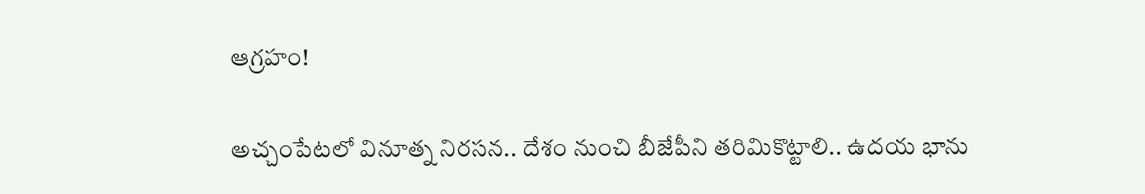ఆగ్రహం!

అచ్చంపేటలో వినూత్న నిరసన.. దేశం నుంచి బీజేపీని తరిమికొట్టాలి.. ఉదయ భాను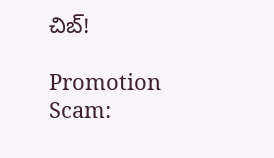చిబ్!

Promotion Scam: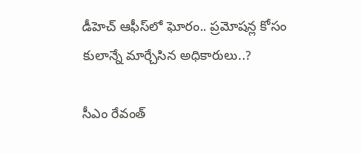డీహెచ్ ఆఫీస్‌లో ఘోరం.. ప్రమోషన్ల కోసం కులాన్నే మార్చేసిన అధికారులు..?

సీఎం రేవంత్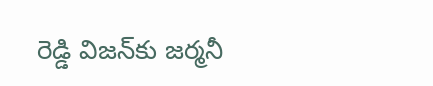రెడ్డి విజన్‌కు జర్మనీ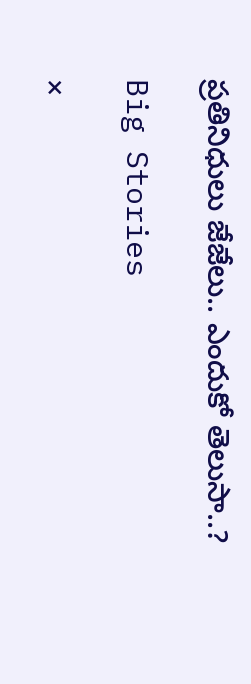ప్రతినిధులు జేజేలు.. ఎందుకో తెలుసా..?

Big Stories

×